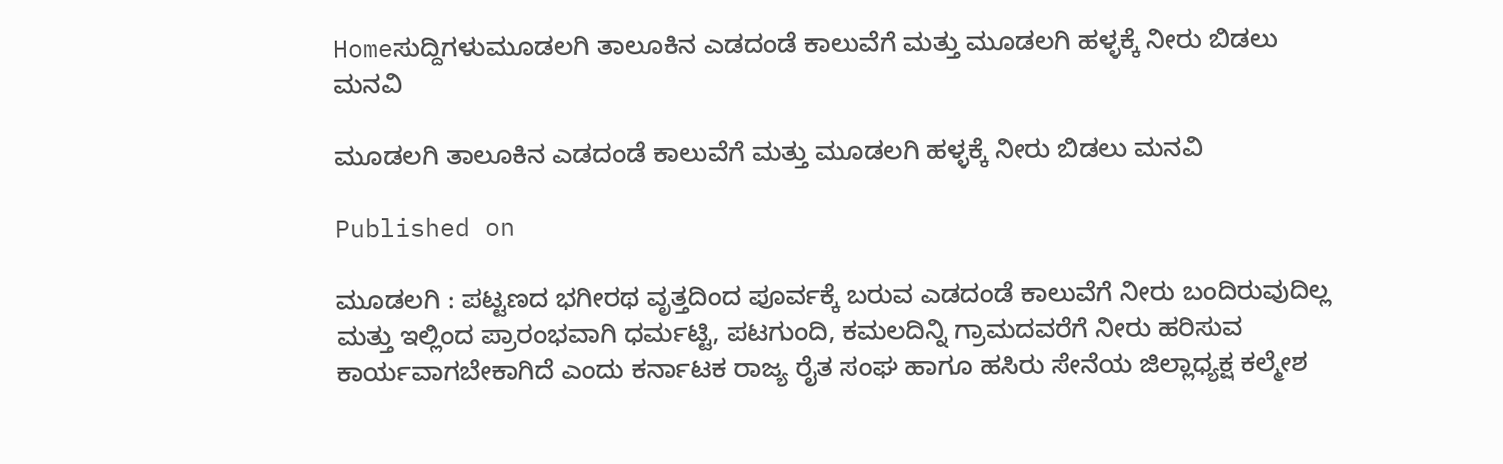Homeಸುದ್ದಿಗಳುಮೂಡಲಗಿ ತಾಲೂಕಿನ ಎಡದಂಡೆ ಕಾಲುವೆಗೆ ಮತ್ತು ಮೂಡಲಗಿ ಹಳ್ಳಕ್ಕೆ ನೀರು ಬಿಡಲು ಮನವಿ

ಮೂಡಲಗಿ ತಾಲೂಕಿನ ಎಡದಂಡೆ ಕಾಲುವೆಗೆ ಮತ್ತು ಮೂಡಲಗಿ ಹಳ್ಳಕ್ಕೆ ನೀರು ಬಿಡಲು ಮನವಿ

Published on

ಮೂಡಲಗಿ : ಪಟ್ಟಣದ ಭಗೀರಥ ವೃತ್ತದಿಂದ ಪೂರ್ವಕ್ಕೆ ಬರುವ ಎಡದಂಡೆ ಕಾಲುವೆಗೆ ನೀರು ಬಂದಿರುವುದಿಲ್ಲ ಮತ್ತು ಇಲ್ಲಿಂದ ಪ್ರಾರಂಭವಾಗಿ ಧರ್ಮಟ್ಟಿ, ಪಟಗುಂದಿ, ಕಮಲದಿನ್ನಿ ಗ್ರಾಮದವರೆಗೆ ನೀರು ಹರಿಸುವ ಕಾರ್ಯವಾಗಬೇಕಾಗಿದೆ ಎಂದು ಕರ್ನಾಟಕ ರಾಜ್ಯ ರೈತ ಸಂಘ ಹಾಗೂ ಹಸಿರು ಸೇನೆಯ ಜಿಲ್ಲಾಧ್ಯಕ್ಷ ಕಲ್ಮೇಶ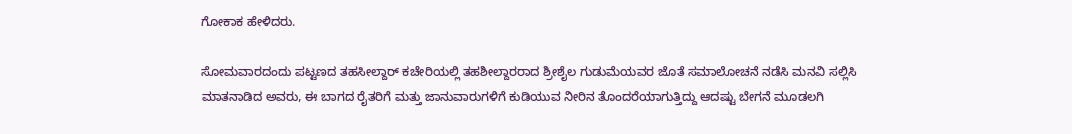ಗೋಕಾಕ ಹೇಳಿದರು.

ಸೋಮವಾರದಂದು ಪಟ್ಟಣದ ತಹಸೀಲ್ದಾರ್ ಕಚೇರಿಯಲ್ಲಿ ತಹಶೀಲ್ದಾರರಾದ ಶ್ರೀಶೈಲ ಗುಡುಮೆಯವರ ಜೊತೆ ಸಮಾಲೋಚನೆ ನಡೆಸಿ ಮನವಿ ಸಲ್ಲಿಸಿ ಮಾತನಾಡಿದ ಅವರು, ಈ ಬಾಗದ ರೈತರಿಗೆ ಮತ್ತು ಜಾನುವಾರುಗಳಿಗೆ ಕುಡಿಯುವ ನೀರಿನ ತೊಂದರೆಯಾಗುತ್ತಿದ್ದು ಆದಷ್ಟು ಬೇಗನೆ ಮೂಡಲಗಿ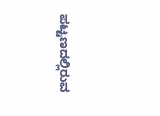ಪಟ್ಟಣದಲ್ಲಿರುವ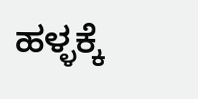ಹಳ್ಳಕ್ಕೆ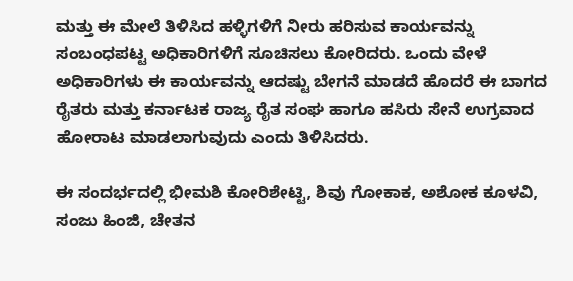ಮತ್ತು ಈ ಮೇಲೆ ತಿಳಿಸಿದ ಹಳ್ಳಿಗಳಿಗೆ ನೀರು ಹರಿಸುವ ಕಾರ್ಯವನ್ನು ಸಂಬಂಧಪಟ್ಟ ಅಧಿಕಾರಿಗಳಿಗೆ ಸೂಚಿಸಲು ಕೋರಿದರು. ಒಂದು ವೇಳೆ ಅಧಿಕಾರಿಗಳು ಈ ಕಾರ್ಯವನ್ನು ಆದಷ್ಟು ಬೇಗನೆ ಮಾಡದೆ ಹೊದರೆ ಈ ಬಾಗದ ರೈತರು ಮತ್ತು ಕರ್ನಾಟಕ ರಾಜ್ಯ ರೈತ ಸಂಘ ಹಾಗೂ ಹಸಿರು ಸೇನೆ ಉಗ್ರವಾದ ಹೋರಾಟ ಮಾಡಲಾಗುವುದು ಎಂದು ತಿಳಿಸಿದರು.

ಈ ಸಂದರ್ಭದಲ್ಲಿ ಭೀಮಶಿ ಕೋರಿಶೇಟ್ಟಿ, ಶಿವು ಗೋಕಾಕ, ಅಶೋಕ ಕೂಳವಿ, ಸಂಜು ಹಿಂಜಿ, ಚೇತನ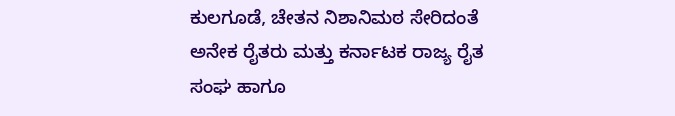ಕುಲಗೂಡೆ, ಚೇತನ ನಿಶಾನಿಮಠ ಸೇರಿದಂತೆ ಅನೇಕ ರೈತರು ಮತ್ತು ಕರ್ನಾಟಕ ರಾಜ್ಯ ರೈತ ಸಂಘ ಹಾಗೂ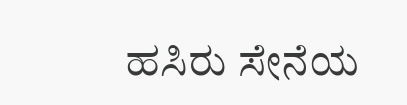ಹಸಿರು ಸೇನೆಯ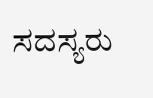ಸದಸ್ಯರು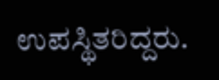ಉಪಸ್ಥಿತರಿದ್ದರು.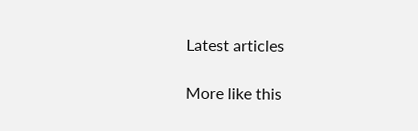Latest articles

More like this